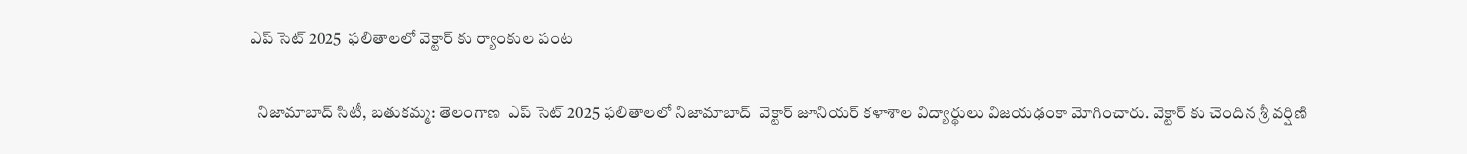ఎప్ సెట్ 2025  ఫలితాలలో వెక్టార్ కు ర్యాంకుల పంట

  నిజామాబాద్ సిటీ, బతుకమ్మ: తెలంగాణ  ఎప్ సెట్ 2025 ఫలితాలలో నిజామాబాద్  వెక్టార్ జూనియర్ కళాశాల విద్యార్థులు విజయఢంకా మోగించారు. వెక్టార్ కు చెందిన శ్రీ వర్షిణి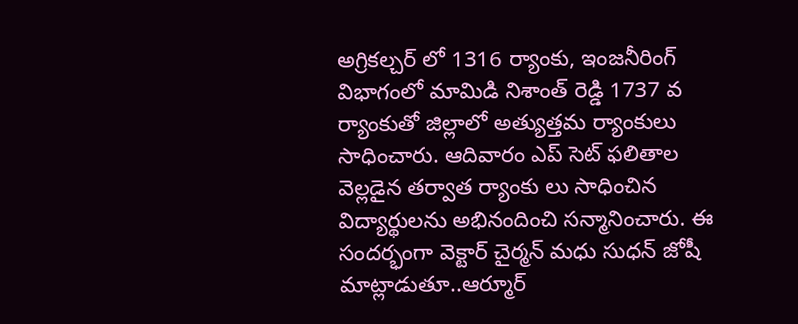అగ్రికల్చర్ లో 1316 ర్యాంకు, ఇంజనీరింగ్ విభాగంలో మామిడి నిశాంత్ రెడ్డి 1737 వ ర్యాంకుతో జిల్లాలో అత్యుత్తమ ర్యాంకులు సాధించారు. ఆదివారం ఎప్ సెట్ ఫలితాల వెల్లడైన తర్వాత ర్యాంకు లు సాధించిన విద్యార్థులను అభినందించి సన్మానించారు. ఈ సందర్భంగా వెక్టార్ చైర్మన్ మధు సుధన్ జోషీ మాట్లాడుతూ..ఆర్మూర్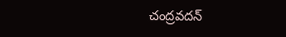చంద్రవదన్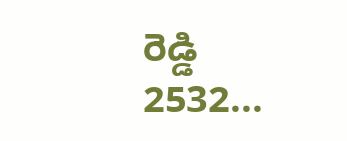రెడ్డి 2532...